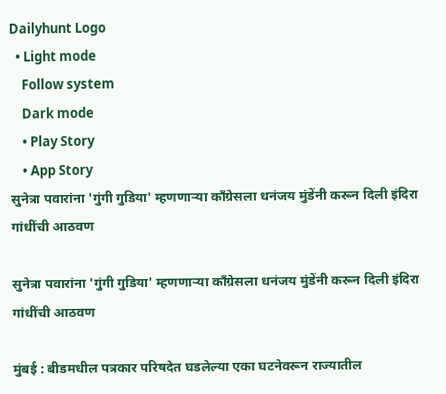Dailyhunt Logo
  • Light mode
    Follow system
    Dark mode
    • Play Story
    • App Story
सुनेत्रा पवारांना 'गुंगी गुडिया' म्हणणाऱ्या काँग्रेसला धनंजय मुंडेंनी करून दिली इंदिरा गांधींची आठवण

सुनेत्रा पवारांना 'गुंगी गुडिया' म्हणणाऱ्या काँग्रेसला धनंजय मुंडेंनी करून दिली इंदिरा गांधींची आठवण

मुंबई : बीडमधील पत्रकार परिषदेत घडलेल्या एका घटनेवरून राज्यातील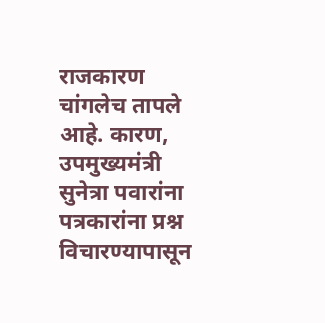राजकारण चांगलेच तापले आहे. कारण, उपमुख्यमंत्री सुनेत्रा पवारांना पत्रकारांना प्रश्न विचारण्यापासून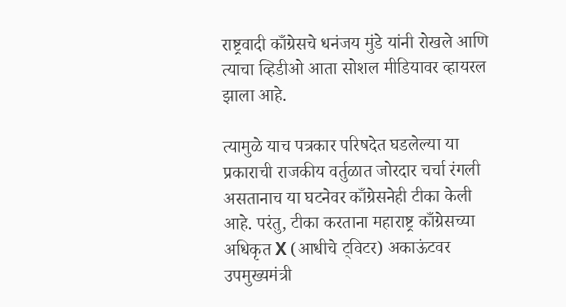राष्ट्रवादी काँग्रेसचे धनंजय मुंडे यांनी रोखले आणि त्याचा व्हिडीओ आता सोशल मीडियावर व्हायरल झाला आहे.

त्यामुळे याच पत्रकार परिषदेत घडलेल्या या प्रकाराची राजकीय वर्तुळात जोरदार चर्चा रंगली असतानाच या घटनेवर काँग्रेसनेही टीका केली आहे. परंतु, टीका करताना महाराष्ट्र काँग्रेसच्या अधिकृत X (आधीचे ट्विटर) अकाऊंटवर उपमुख्यमंत्री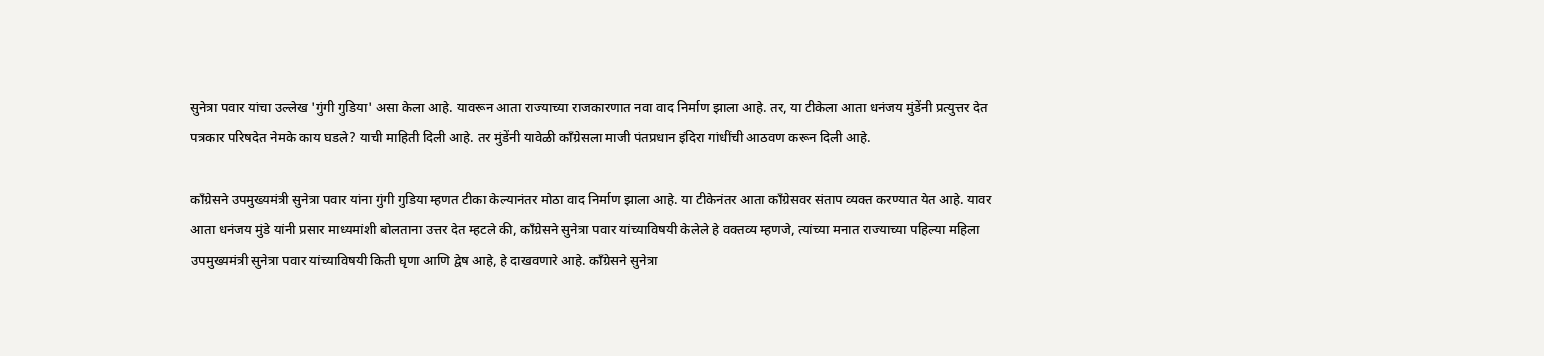सुनेत्रा पवार यांचा उल्लेख 'गुंगी गुडिया' असा केला आहे. यावरून आता राज्याच्या राजकारणात नवा वाद निर्माण झाला आहे. तर, या टीकेला आता धनंजय मुंडेंनी प्रत्युत्तर देत पत्रकार परिषदेत नेमके काय घडले? याची माहिती दिली आहे. तर मुंडेंनी यावेळी काँग्रेसला माजी पंतप्रधान इंदिरा गांधींची आठवण करून दिली आहे.

काँग्रेसने उपमुख्यमंत्री सुनेत्रा पवार यांना गुंगी गुडिया म्हणत टीका केल्यानंतर मोठा वाद निर्माण झाला आहे. या टीकेनंतर आता काँग्रेसवर संताप व्यक्त करण्यात येत आहे. यावर आता धनंजय मुंडे यांनी प्रसार माध्यमांशी बोलताना उत्तर देत म्हटले की, काँग्रेसने सुनेत्रा पवार यांच्याविषयी केलेले हे वक्तव्य म्हणजे, त्यांच्या मनात राज्याच्या पहिल्या महिला उपमुख्यमंत्री सुनेत्रा पवार यांच्याविषयी किती घृणा आणि द्वेष आहे, हे दाखवणारे आहे. काँग्रेसने सुनेत्रा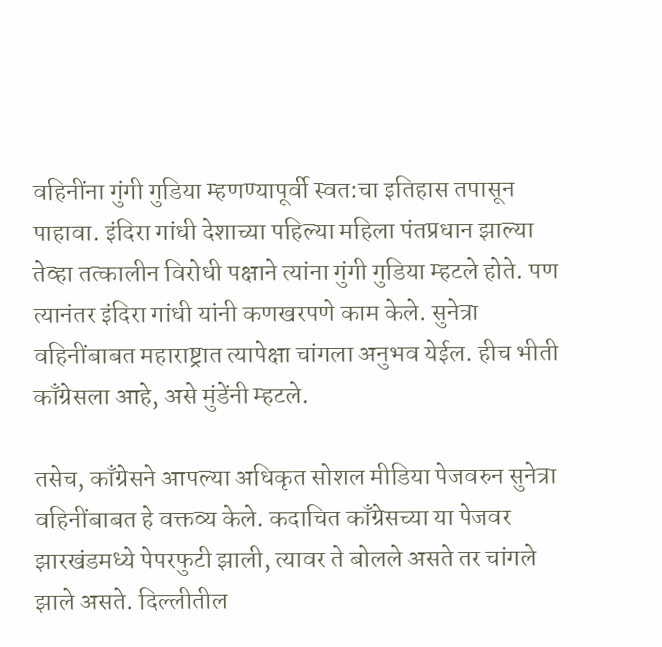वहिनींना गुंगी गुडिया म्हणण्यापूर्वी स्वत:चा इतिहास तपासून पाहावा. इंदिरा गांधी देशाच्या पहिल्या महिला पंतप्रधान झाल्या तेव्हा तत्कालीन विरोधी पक्षाने त्यांना गुंगी गुडिया म्हटले होते. पण त्यानंतर इंदिरा गांधी यांनी कणखरपणे काम केले. सुनेत्रा वहिनींबाबत महाराष्ट्रात त्यापेक्षा चांगला अनुभव येईल. हीच भीती काँग्रेसला आहे, असे मुंडेंनी म्हटले.

तसेच, काँग्रेसने आपल्या अधिकृत सोशल मीडिया पेजवरुन सुनेत्रा वहिनींबाबत हे वक्तव्य केले. कदाचित काँग्रेसच्या या पेजवर झारखंडमध्ये पेपरफुटी झाली, त्यावर ते बोलले असते तर चांगले झाले असते. दिल्लीतील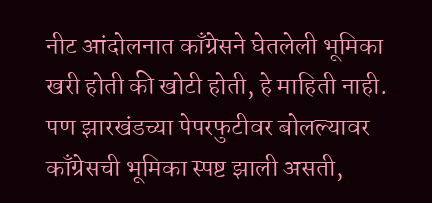नीट आंदोलनात काँग्रेसने घेतलेली भूमिका खरी होती की खोटी होती, हे माहिती नाही. पण झारखंडच्या पेपरफुटीवर बोलल्यावर काँग्रेसची भूमिका स्पष्ट झाली असती,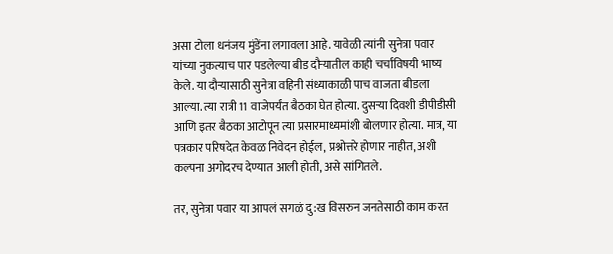असा टोला धनंजय मुंडेंना लगावला आहे. यावेळी त्यांनी सुनेत्रा पवार यांच्या नुकत्याच पार पडलेल्या बीड दौऱ्यातील काही चर्चांविषयी भाष्य केले. या दौऱ्यासाठी सुनेत्रा वहिनी संध्याकाळी पाच वाजता बीडला आल्या. त्या रात्री 11 वाजेपर्यंत बैठका घेत होत्या. दुसऱ्या दिवशी डीपीडीसी आणि इतर बैठका आटोपून त्या प्रसारमाध्यमांशी बोलणार होत्या. मात्र, या पत्रकार परिषदेत केवळ निवेदन होईल, प्रश्नोत्तरे होणार नाहीत, अशी कल्पना अगोदरच देण्यात आली होती, असे सांगितले.

तर, सुनेत्रा पवार या आपलं सगळं दु:ख विसरुन जनतेसाठी काम करत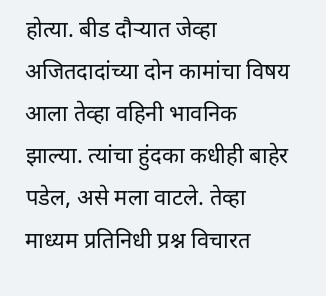होत्या. बीड दौऱ्यात जेव्हा अजितदादांच्या दोन कामांचा विषय आला तेव्हा वहिनी भावनिक झाल्या. त्यांचा हुंदका कधीही बाहेर पडेल, असे मला वाटले. तेव्हा माध्यम प्रतिनिधी प्रश्न विचारत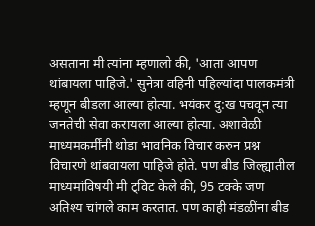असताना मी त्यांना म्हणालो की, 'आता आपण थांबायला पाहिजे.' सुनेत्रा वहिनी पहिल्यांदा पालकमंत्री म्हणून बीडला आल्या होत्या. भयंकर दु:ख पचवून त्या जनतेची सेवा करायला आल्या होत्या. अशावेळी माध्यमकर्मींनी थोडा भावनिक विचार करुन प्रश्न विचारणे थांबवायला पाहिजे होते. पण बीड जिल्ह्यातील माध्यमांविषयी मी ट्विट केले की, 95 टक्के जण अतिश्य चांगले काम करतात. पण काही मंडळींना बीड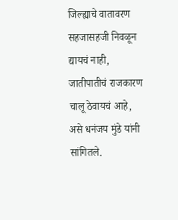जिल्ह्याचे वातावरण सहजासहजी निवळून द्यायचं नाही, जातीपातीचं राजकारण चालू ठेवायचं आहे, असे धनंजय मुंडे यांनी सांगितले.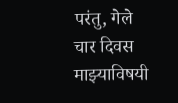परंतु, गेले चार दिवस माझ्याविषयी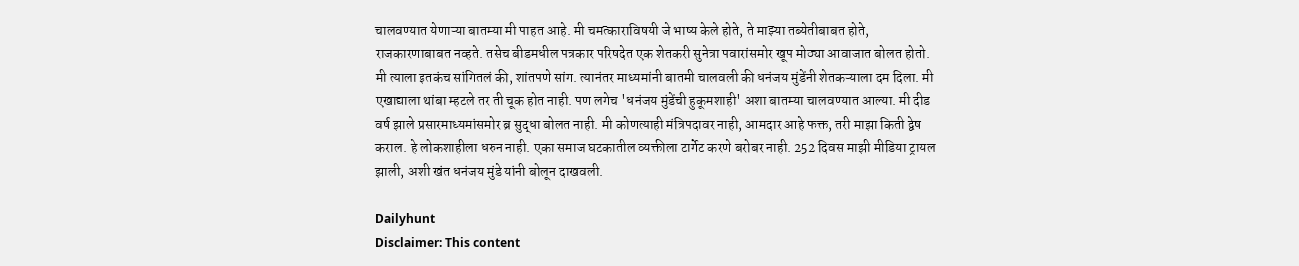चालवण्यात येणाऱ्या बातम्या मी पाहत आहे. मी चमत्काराविषयी जे भाष्य केले होते, ते माझ्या तब्येतीबाबत होते, राजकारणाबाबत नव्हते. तसेच बीडमधील पत्रकार परिषदेत एक शेतकरी सुनेत्रा पवारांसमोर खूप मोठ्या आवाजात बोलत होतो. मी त्याला इतकंच सांगितलं की, शांतपणे सांग. त्यानंतर माध्यमांनी बातमी चालवली की धनंजय मुंडेंनी शेतकऱ्याला दम दिला. मी एखाद्याला थांबा म्हटले तर ती चूक होत नाही. पण लगेच 'धनंजय मुंडेंची हुकूमशाही' अशा बातम्या चालवण्यात आल्या. मी दीड वर्ष झाले प्रसारमाध्यमांसमोर ब्र सुद्धा बोलत नाही. मी कोणत्याही मंत्रि‍पदावर नाही, आमदार आहे फक्त, तरी माझा किती द्वेष कराल. हे लोकशाहीला धरुन नाही. एका समाज घटकातील व्यक्तीला टार्गेट करणे बरोबर नाही. 252 दिवस माझी मीडिया ट्रायल झाली, अशी खंत धनंजय मुंडे यांनी बोलून दाखवली.

Dailyhunt
Disclaimer: This content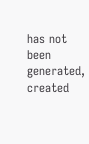has not been generated, created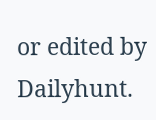or edited by Dailyhunt.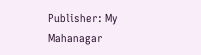Publisher: My Mahanagar